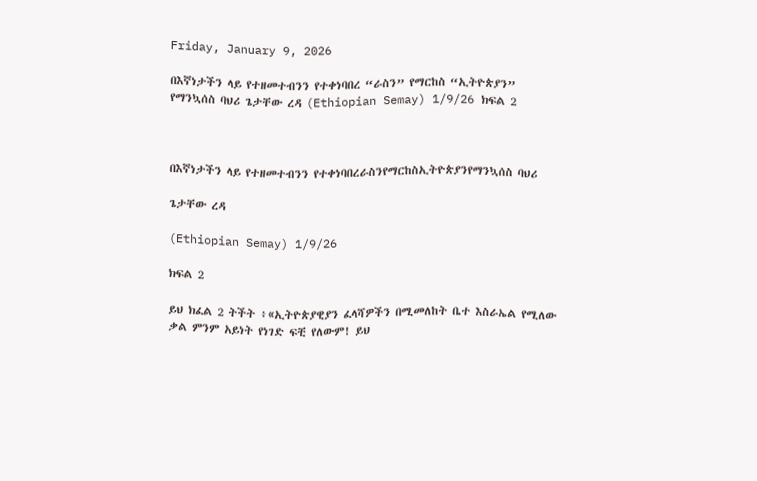Friday, January 9, 2026

በእኛነታችን ላይ የተዘመተብንን የተቀነባበረ “ራስን” የማርከስ “ኢትዮጵያን” የማንኳሰስ ባህሪ ጌታቸው ረዳ (Ethiopian Semay) 1/9/26 ክፍል 2



በእኛነታችን ላይ የተዘመተብንን የተቀነባበረራስንየማርከስኢትዮጵያንየማንኳሰስ ባህሪ

ጌታቸው ረዳ

(Ethiopian Semay) 1/9/26

ክፍል 2

ይህ ክፈል 2 ትችት ፥«ኢትዮጵያዊያን ፈላሻዎችን በሚመለከት ቤተ እስራኤል የሚለው ቃል ምንም አይነት የነገድ ፍቺ የለውም! ይህ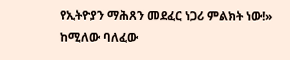የኢትዮያን ማሕጸን መደፈር ነጋሪ ምልክት ነው!» ከሚለው ባለፈው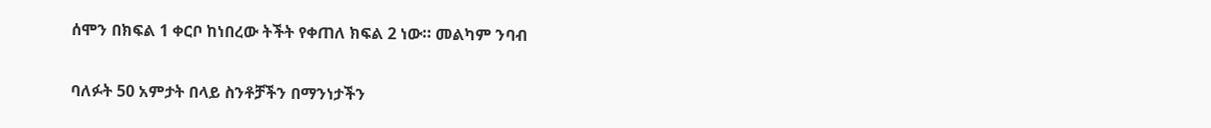ሰሞን በክፍል 1 ቀርቦ ከነበረው ትችት የቀጠለ ክፍል 2 ነው። መልካም ንባብ

ባለፉት 50 አምታት በላይ ስንቶቻችን በማንነታችን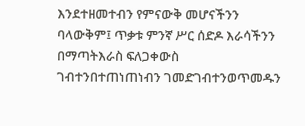እንደተዘመተብን የምናውቅ መሆናችንን ባላውቅም፤ ጥቃቱ ምንኛ ሥር ሰድዶ እራሳችንን በማጣትእራስ ፍለጋቀውስ ገብተንበተጠነጠነብን ገመድገብተንወጥመዱን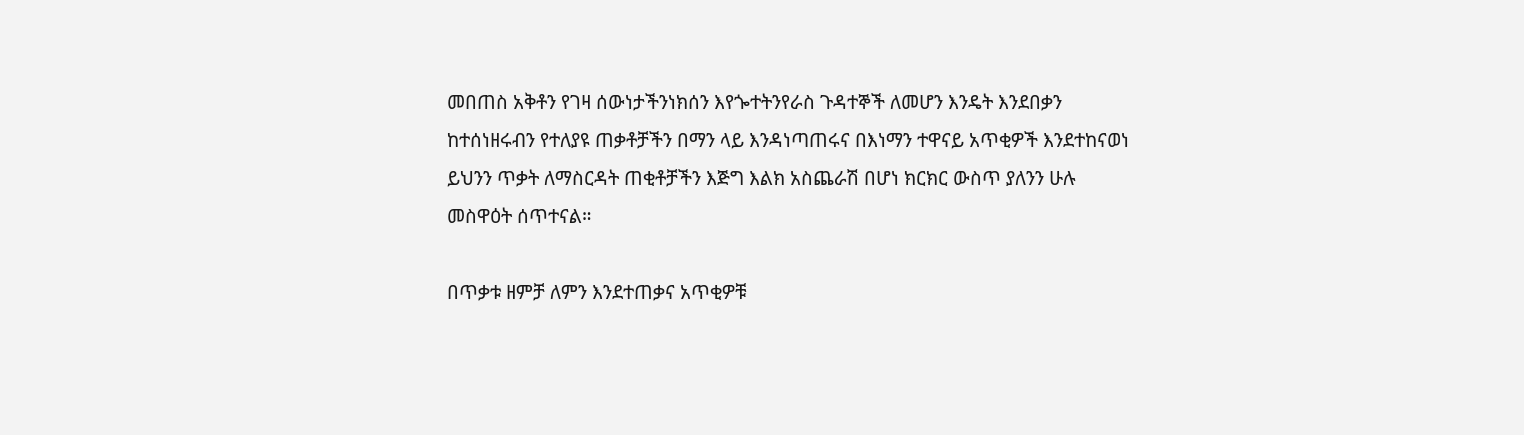መበጠስ አቅቶን የገዛ ሰውነታችንነክሰን እየጐተትንየራስ ጉዳተኞች ለመሆን እንዴት እንደበቃን ከተሰነዘሩብን የተለያዩ ጠቃቶቻችን በማን ላይ እንዳነጣጠሩና በእነማን ተዋናይ አጥቂዎች እንደተከናወነ ይህንን ጥቃት ለማስርዳት ጠቂቶቻችን እጅግ እልክ አስጨራሽ በሆነ ክርክር ውስጥ ያለንን ሁሉ መስዋዕት ሰጥተናል።

በጥቃቱ ዘምቻ ለምን እንደተጠቃና አጥቂዎቹ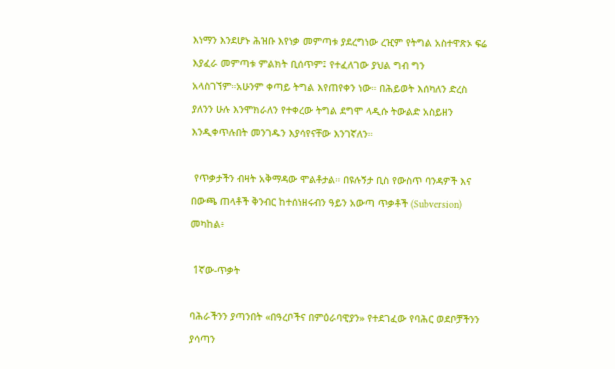እነማን እንደሆኑ ሕዝቡ እየነቃ መምጣቱ ያደረግነው ረዢም የትግል አስተዋጽኦ ፍሬ እያፈራ መምጣቱ ምልክት ቢሰጥም፤ የተፈለገው ያህል ግብ ግን አላስገኘም።አሁንም ቀጣይ ትግል እየጠየቀን ነው። በሕይወት እሰካለን ድረስ ያለንን ሁሉ እንሞክራለን የተቀረው ትግል ደግሞ ላዲሱ ትውልድ አስይዘን እንዲቀጥሉበት መንገዱን እያሳየናቸው እንገኛለን።

 የጥቃታችን ብዛት አቅማዳው ሞልቶታል። በዩሉኝታ ቢስ የውስጥ ባንዳዎች እና በውጫ ጠላቶች ቅንብር ከተሰነዘሩብን ዓይን አውጣ ጥቃቶች (Subversion) መካከል፥

 1ኛው-ጥቃት

ባሕራችንን ያጣንበት «በዓረቦችና በምዕራባዊያን» የተደገፈው የባሕር ወደቦቻችንን ያሳጣን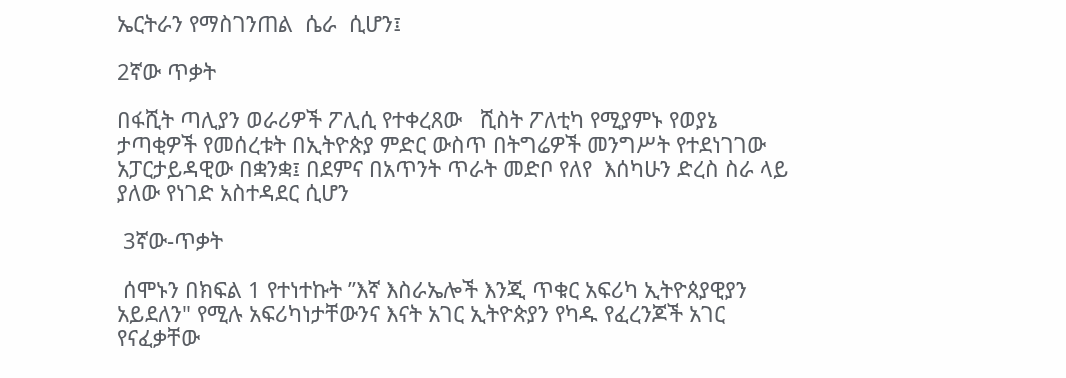ኤርትራን የማስገንጠል  ሴራ  ሲሆን፤

2ኛው ጥቃት

በፋሺት ጣሊያን ወራሪዎች ፖሊሲ የተቀረጸው   ሺስት ፖለቲካ የሚያምኑ የወያኔ  ታጣቂዎች የመሰረቱት በኢትዮጵያ ምድር ውስጥ በትግሬዎች መንግሥት የተደነገገው አፓርታይዳዊው በቋንቋ፤ በደምና በአጥንት ጥራት መድቦ የለየ  እሰካሁን ድረስ ስራ ላይ ያለው የነገድ አስተዳደር ሲሆን

 3ኛው-ጥቃት

 ሰሞኑን በክፍል 1 የተነተኩት ”እኛ እስራኤሎች እንጂ ጥቁር አፍሪካ ኢትዮጰያዊያን አይደለን" የሚሉ አፍሪካነታቸውንና እናት አገር ኢትዮጵያን የካዱ የፈረንጆች አገር የናፈቃቸው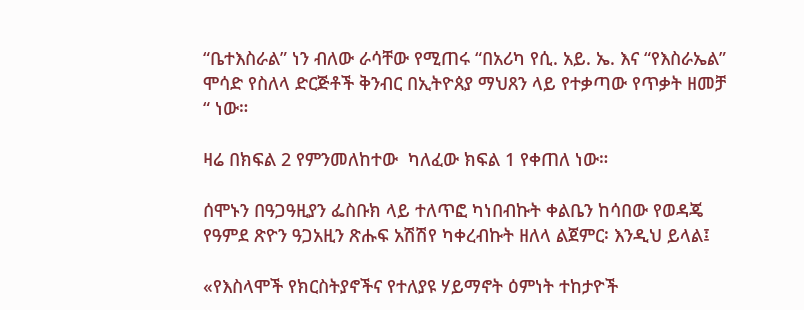“ቤተእስራል” ነን ብለው ራሳቸው የሚጠሩ “በአሪካ የሲ. አይ. ኤ. እና “የእስራኤል” ሞሳድ የስለላ ድርጅቶች ቅንብር በኢትዮጰያ ማህጸን ላይ የተቃጣው የጥቃት ዘመቻ “ ነው።

ዛሬ በክፍል 2 የምንመለከተው  ካለፈው ክፍል 1 የቀጠለ ነው።

ሰሞኑን በዓጋዓዚያን ፌስቡክ ላይ ተለጥፎ ካነበብኩት ቀልቤን ከሳበው የወዳጄ የዓምደ ጽዮን ዓጋአዚን ጽሑፍ አሽሽየ ካቀረብኩት ዘለላ ልጀምር፡ እንዲህ ይላል፤

«የእስላሞች የክርስትያኖችና የተለያዩ ሃይማኖት ዕምነት ተከታዮች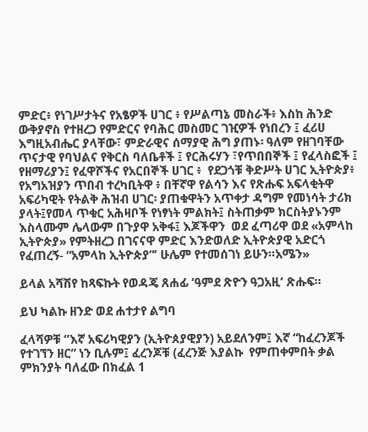ምድር፥ የነገሥታትና የአፄዎች ሀገር ፥ የሥልጣኔ መስራች፥ እስከ ሕንድ ውቅያኖስ የተዘረጋ የምድርና የባሕር መስመር ገዢዎች የነበረን ፤ ፈሪሀ እግዚአብሔር ያላቸው፣ ምድራዊና ሰማያዊ ሕግ ያጠኑ፡ ዓለም የዘገባቸው ጥናታዊ የባህልና የቅርስ ባለቤቶች ፤ የርሕሩሃን ፣የጥበበኞች ፤ የፈላስፎች ፤ የዘማሪያን፤ የፈዋሾችና የአርበኞች ሀገር ፥  የደጋጎቹ ቅድሥት ሀገር ኢትዮጵያ፥ የአግአዝያን ጥበብ ተረካቢትዋ ፥ በቸኛዋ የልሳን እና የጽሑፍ አፍላቂትዋ አፍሪካዊት የትልቅ ሕዝብ ሀገር፡ ያጠቁዋትን አጥቀታ ዳግም የመነሳት ታሪክ ያላት፤የመላ ጥቁር አሕዛቦች የነፃነት ምልክት፤ ስትጠቃም ክርስትያኑንም እስላሙም ሌላውም በጉያዋ አቅፋ፤ እጆችዋን  ወደ ፈጣሪዋ ወደ «አምላከ ኢትዮጵያ» የምትዘረጋ በገናናዋ ምድር እንድወለድ ኢትዮጵያዊ አድርጎ የፈጠረኝ- “አምላከ ኢትዮጵያ”’ ሁሌም የተመሰገነ ይሁን።አሜን»

ይላል አሻሽየ ከጻፍኩት የወዳጄ ጸሐፊ ‘ዓምደ ጽዮን ዓጋአዚ’ ጽሑፍ።

ይህ ካልኩ ዘንድ ወደ ሐተታየ ልግባ

ፈላሻዎቹ ‘’እኛ አፍሪካዊያን (ኢትዮጰያዊያን) አይደለንም፤ እኛ “ከፈረንጆች የተገኘን ዘር” ነን ቢሉም፤ ፈረንጆቹ (ፈረንጅ እያልኩ  የምጠቀምበት ቃል ምክንያት ባለፈው በክፈል 1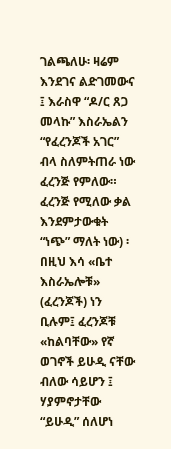ገልጫለሁ፡ ዛሬም እንደገና ልድገመውና ፤ እራስዋ “ዶ/ር ጸጋ መላኩ” እስራኤልን “የፈረንጆች አገር” ብላ ስለምትጠራ ነው ፈረንጅ የምለው። ፈረንጅ የሚለው ቃል እንደምታውቁት “ነጭ” ማለት ነው) ፡ በዚህ እሳ «ቤተ እስራኤሎቹ» (ፈረንጆች) ነን ቢሉም፤ ፈረንጆቹ «ከልባቸው» የኛ ወገኖች ይሁዲ ናቸው ብለው ሳይሆን ፤ ሃያምኖታቸው “ይሁዲ” ሰለሆነ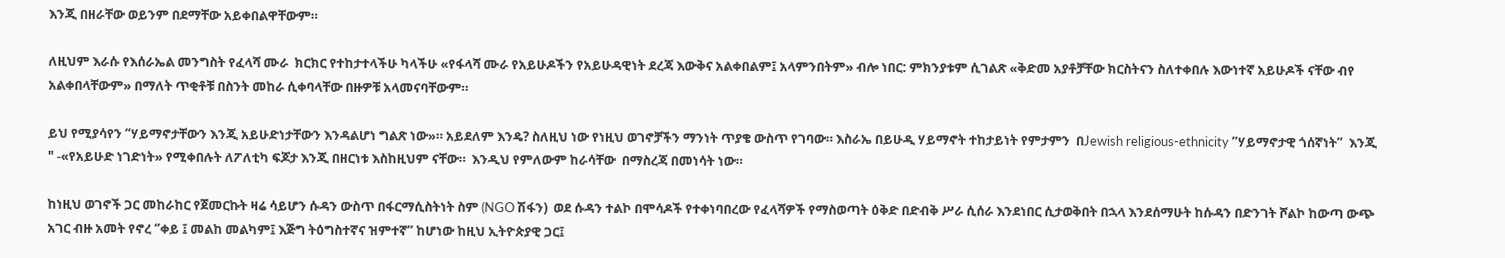እንጂ በዘራቸው ወይንም በደማቸው አይቀበልዋቸውም።

ለዚህም እራሱ የእሰራኤል መንግስት የፈላሻ ሙራ  ክርክር የተከታተላችሁ ካላችሁ «የፋላሻ ሙራ የአይሁዶችን የአይሁዳዊነት ደረጃ እውቅና አልቀበልም፤ አላምንበትም» ብሎ ነበር: ምክንያቱም ሲገልጽ «ቅድመ አያቶቻቸው ክርስትናን ስለተቀበሉ እውነተኛ አይሁዶች ናቸው ብየ አልቀበላቸውም» በማለት ጥቂቶቹ በስንት መከራ ሲቀባላቸው በዙዎቹ አላመናባቸውም።

ይህ የሚያሳየን “ሃይማኖታቸውን እንጂ አይሁድነታቸውን እንዳልሆነ ግልጽ ነው»። አይደለም እንዴ? ስለዚህ ነው የነዚህ ወገኖቻችን ማንነት ጥያቄ ውስጥ የገባው። እስራኤ በይሁዲ ሃይማኖት ተከታይነት የምታምን  በJewish religious-ethnicity ”ሃይማኖታዊ ጎሰኛነት”  እንጂ " -«የአይሁድ ነገድነት» የሚቀበሉት ለፖለቲካ ፍጆታ እንጂ በዘርነቱ እስከዚህም ናቸው።  እንዲህ የምለውም ከራሳቸው  በማስረጃ በመነሳት ነው።

ከነዚህ ወገኖች ጋር መከራከር የጀመርኩት ዛሬ ሳይሆን ሱዳን ውስጥ በፋርማሲስትነት ስም (NGO ሽፋን)  ወደ ሱዳን ተልኮ በሞሳዶች የተቀነባበረው የፈላሻዎች የማስወጣት ዕቅድ በድብቅ ሥራ ሲሰራ እንደነበር ሲታወቅበት በኋላ እንደሰማሁት ከሱዳን በድንገት ሾልኮ ከውጣ ውጭ አገር ብዙ አመት የኖረ ‘’ቀይ ፤ መልከ መልካም፤ እጅግ ትዕግስተኛና ዝምተኛ’’ ከሆነው ከዚህ ኢትዮጵያዊ ጋር፤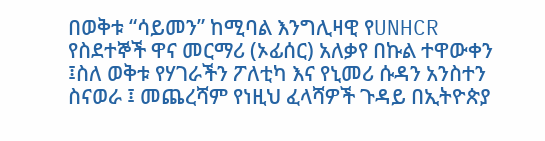በወቅቱ “ሳይመን” ከሚባል እንግሊዛዊ የUNHCR የስደተኞች ዋና መርማሪ (ኦፊሰር) አለቃየ በኩል ተዋውቀን ፤ስለ ወቅቱ የሃገራችን ፖለቲካ እና የኒመሪ ሱዳን አንስተን ስናወራ ፤ መጨረሻም የነዚህ ፈላሻዎች ጉዳይ በኢትዮጵያ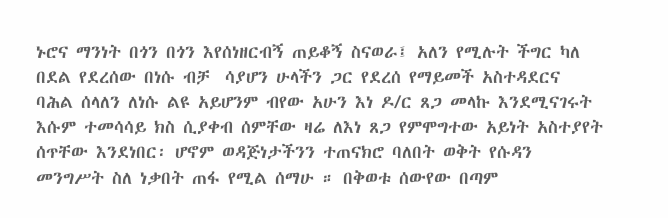ኑሮና ማንነት በጎን በጎን እየሰነዘርብኝ ጠይቆኝ ስናወራ፤ አለን የሚሉት ችግር ካለ በደል የደረሰው በነሱ ብቻ  ሳያሆን ሁላችን ጋር የደረሰ የማይመች አስተዳደርና ባሕል ሰላለን ለነሱ ልዩ አይሆንም ብየው አሁን እነ ዶ/ር ጸጋ መላኩ እንደሚናገሩት እሱም ተመሳሳይ ክስ ሲያቀብ ሰምቸው ዛሬ ለእነ ጸጋ የምሞግተው አይነት አስተያየት ሰጥቸው እንደነበር፡ ሆኖም ወዳጅነታችንን ተጠናክሮ ባለበት ወቅት የሱዳን መንግሥት ስለ ነቃበት ጠፋ የሚል ሰማሁ ። በቅወቱ ሰውየው በጣም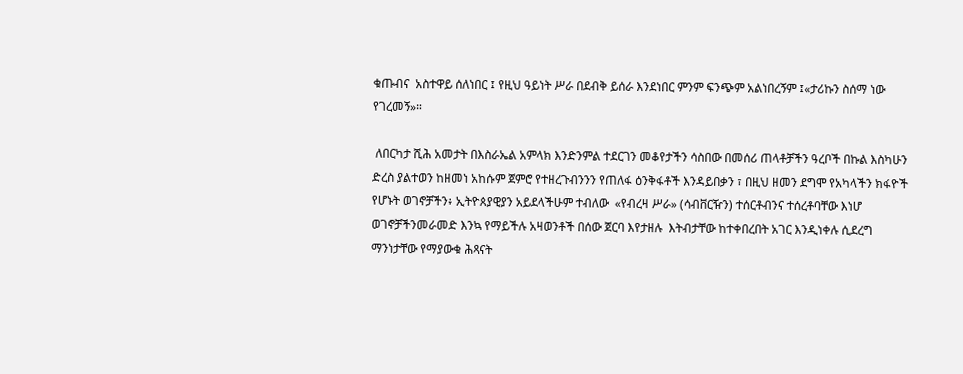ቁጡብና  አስተዋይ ሰለነበር ፤ የዚህ ዓይነት ሥራ በደብቅ ይሰራ እንደነበር ምንም ፍንጭም አልነበረኝም ፤«ታሪኩን ስሰማ ነው የገረመኝ»።

 ለበርካታ ሺሕ አመታት በእስራኤል አምላክ እንድንምል ተደርገን መቆየታችን ሳስበው በመሰሪ ጠላቶቻችን ዓረቦች በኩል እስካሁን ድረስ ያልተወን ከዘመነ አከሱም ጀምሮ የተዘረጉብንንን የጠለፋ ዕንቅፋቶች እንዳይበቃን ፣ በዚህ ዘመን ደግሞ የአካላችን ክፋዮች የሆኑት ወገኖቻችን፥ ኢትዮጰያዊያን አይደላችሁም ተብለው  «የብረዛ ሥራ» (ሳብቨርዥን) ተሰርቶብንና ተሰረቶባቸው እነሆ  ወገኖቻችንመራመድ እንኳ የማይችሉ አዛወንቶች በሰው ጀርባ እየታዘሉ  እትብታቸው ከተቀበረበት አገር እንዲነቀሉ ሲደረግ ማንነታቸው የማያውቁ ሕጻናት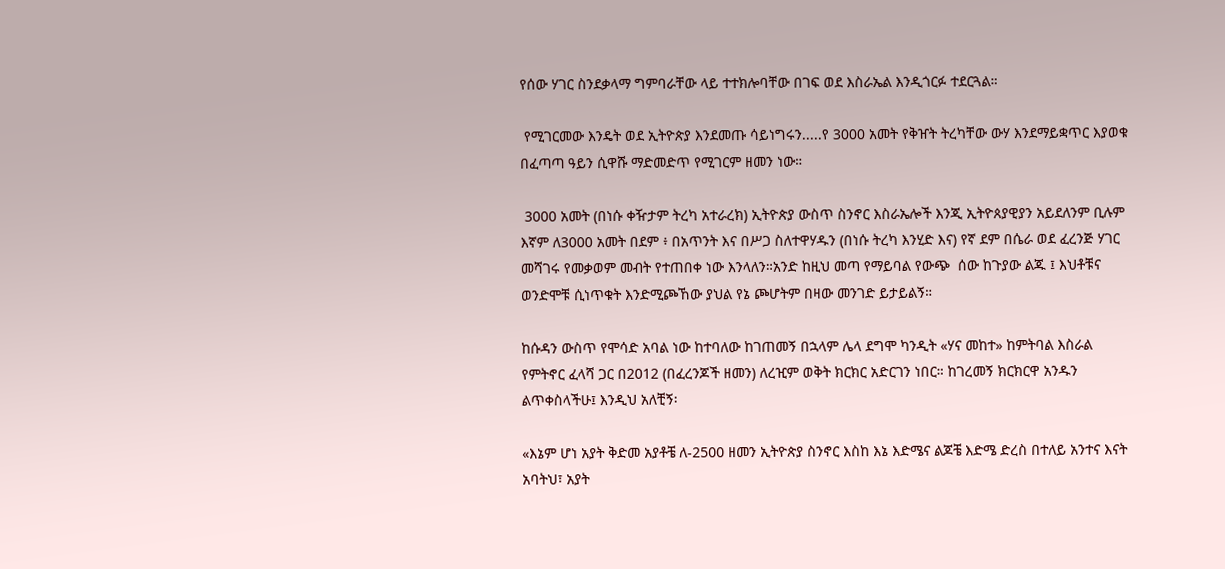የሰው ሃገር ስንደቃላማ ግምባራቸው ላይ ተተክሎባቸው በገፍ ወደ እስራኤል እንዲጎርፉ ተደርጓል።

 የሚገርመው እንዴት ወደ ኢትዮጵያ እንደመጡ ሳይነግሩን.....የ 3000 አመት የቅዠት ትረካቸው ውሃ እንደማይቋጥር እያወቁ በፈጣጣ ዓይን ሲዋሹ ማድመድጥ የሚገርም ዘመን ነው።

 3000 አመት (በነሱ ቀዥታም ትረካ አተራረክ) ኢትዮጵያ ውስጥ ስንኖር እስራኤሎች እንጂ ኢትዮጰያዊያን አይደለንም ቢሉም እኛም ለ3000 አመት በደም ፥ በአጥንት እና በሥጋ ስለተዋሃዱን (በነሱ ትረካ እንሂድ እና) የኛ ደም በሴራ ወደ ፈረንጅ ሃገር  መሻገሩ የመቃወም መብት የተጠበቀ ነው እንላለን።አንድ ከዚህ መጣ የማይባል የውጭ  ሰው ከጉያው ልጁ ፤ እህቶቹና ወንድሞቹ ሲነጥቁት እንድሚጮኸው ያህል የኔ ጮሆትም በዛው መንገድ ይታይልኝ።

ከሱዳን ውስጥ የሞሳድ አባል ነው ከተባለው ከገጠመኝ በኋላም ሌላ ደግሞ ካንዲት «ሃና መከተ» ከምትባል እስራል የምትኖር ፈላሻ ጋር በ2012 (በፈረንጆች ዘመን) ለረዢም ወቅት ክርክር አድርገን ነበር። ከገረመኝ ክርክርዋ አንዱን ልጥቀስላችሁ፤ እንዲህ አለቺኝ፡

«እኔም ሆነ አያት ቅድመ አያቶቼ ለ-2500 ዘመን ኢትዮጵያ ስንኖር እስከ እኔ እድሜና ልጆቼ እድሜ ድረስ በተለይ አንተና እናት አባትህ፣ አያት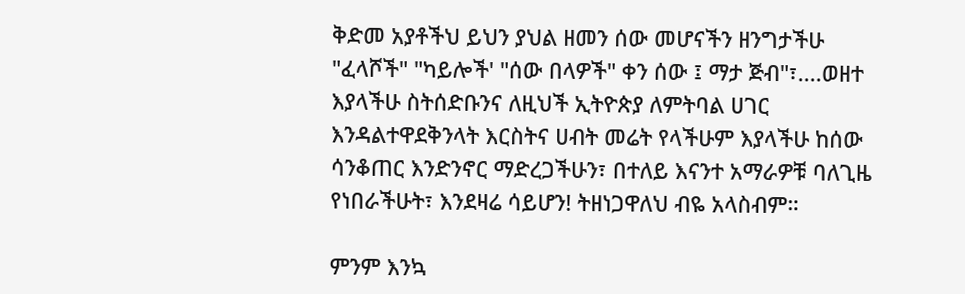ቅድመ አያቶችህ ይህን ያህል ዘመን ሰው መሆናችን ዘንግታችሁ "ፈላሾች" "ካይሎች' "ሰው በላዎች" ቀን ሰው ፤ ማታ ጅብ"፣....ወዘተ እያላችሁ ስትሰድቡንና ለዚህች ኢትዮጵያ ለምትባል ሀገር እንዳልተዋደቅንላት እርስትና ሀብት መሬት የላችሁም እያላችሁ ከሰው ሳንቆጠር እንድንኖር ማድረጋችሁን፣ በተለይ እናንተ አማራዎቹ ባለጊዜ የነበራችሁት፣ እንደዛሬ ሳይሆን! ትዘነጋዋለህ ብዬ አላስብም።

ምንም እንኳ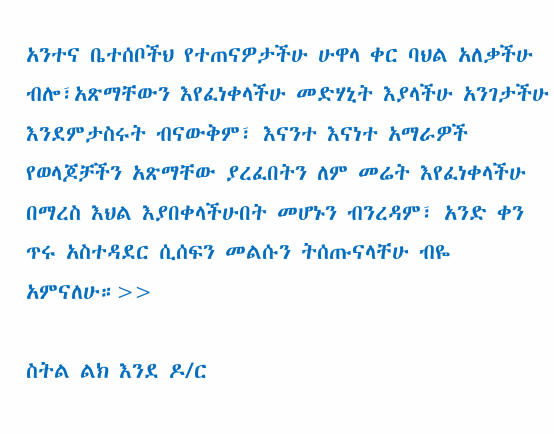አንተና ቤተሰቦችህ የተጠናዎታችሁ ሁዋላ ቀር ባህል አለቃችሁ ብሎ፣አጽማቸውን እየፈነቀላችሁ መድሃኒት እያላችሁ አንገታችሁ እንደምታስሩት ብናውቅም፣ እናንተ እናነተ አማራዎች የወላጆቻችን አጽማቸው ያረፈበትን ለም መሬት እየፈነቀላችሁ በማረስ እህል እያበቀላችሁበት መሆኑን ብንረዳም፣ አንድ ቀን ጥሩ አስተዳደር ሲሰፍን መልሱን ትሰጡናላቸሁ ብዬ አምናለሁ።>>

ስትል ልክ እንደ ዶ/ር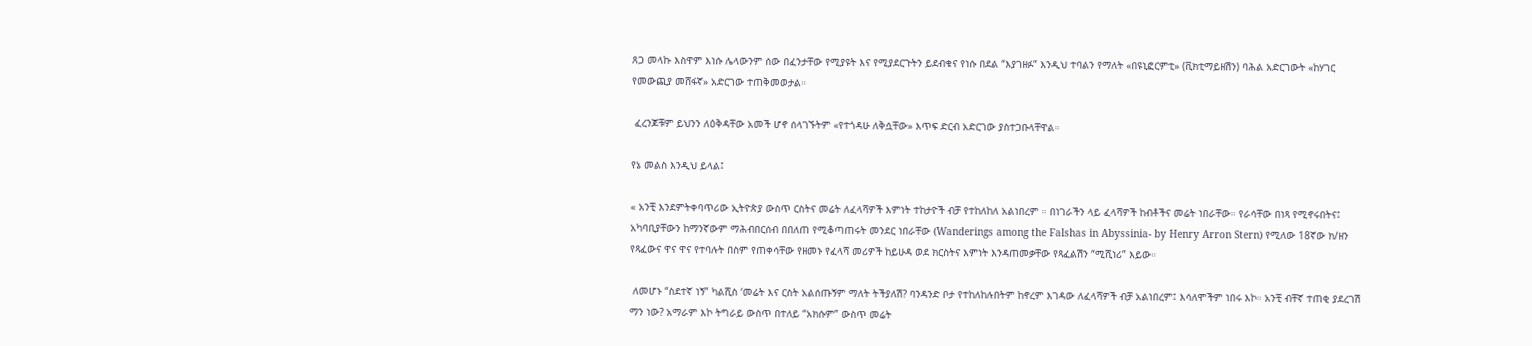ጸጋ መላኩ እስዋም እነሱ ሌላውንም ሰው በፈንታቸው የሚያዩት እና የሚያደርጉትን ይደብቁና የነሱ በደል “እያገዘፉ” እንዲህ ተባልን የማለት «በዩኒፎርምቲ» (ቪክቲማይዘሽን) ባሕል አድርገውት «ከሃገር የመውጪያ መሸፋኛ» አድርገው ተጠቅመወታል።

 ፈረንጆቹም ይህንን ለዕቅዳቸው አመች ሆኖ ሰላገኙትም «የተጎዳሁ ለቅሷቸው» እጥፍ ድርብ አድርገው ያስተጋቡላቸዋል።

የኔ መልስ እንዲህ ይላል፤

« አንቺ እንደምትቀባጥሪው ኢትዮጵያ ውስጥ ርስትና መሬት ለፈላሻዎች እምነት ተከታዮች ብቻ የተከለከለ አልነበረም ። በነገራችን ላይ ፈላሻዎች ከብቶችና መሬት ነበራቸው። የራሳቸው በነጻ የሚኖሩበትና፤ አካባቢያቸውን ከማንኛውም ማሕብበርሰብ በበለጠ የሚቆጣጠሩት መንደር ነበራቸው (Wanderings among the Falshas in Abyssinia- by Henry Arron Stern) የሚለው 18ኛው ክ/ዘን የጻፈውና ዋና ዋና የተባሉት በስም የጠቀሳቸው የዘመኑ የፈላሻ መሪዎች ከይሁዳ ወደ ክርስትና እምነት እንዳጠመቃቸው የጻፈልሽን “ሚሺነሪ” እይው።

 ለመሆኑ “ስደተኛ ነኝ” ካልሺስ ‘መሬት እና ርስት አልሰጡኝም ማለት ትችያለሽ? ባንዳንድ ቦታ የተከለከሉበትም ከኖረም እገዳው ለፈላሻዎች ብቻ አልነበረም፤ እሳለሞችም ነበሩ እኮ። አንቺ ብቸኛ ተጠቂ ያደረገሽ ማን ነው? አማራም እኮ ትግራይ ውስጥ በተለይ “አክሱም” ውስጥ መሬት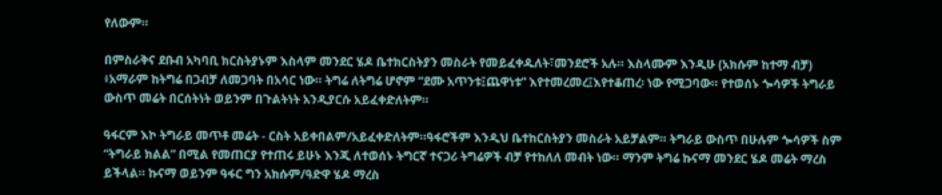የለውም።

በምስራቅና ደቡብ አካባቢ ክርስትያኑም እስላም መንደር ሄዶ ቤተክርስትያን መስራት የመይፈቀዱለት፣መንደሮች አሉ። እስላሙም እንዲሁ (አክሱም ከተማ ብቻ) ፥አማራም ከትግሬ በጋብቻ ለመጋባት በአሳር ነው። ትግሬ ለትግሬ ሆኖም “ደሙ አጥንቱ፤ጨዋነቱ” እየተመረመረ፤እየተቆጠረ፡ ነው የሚጋባው። የተወሰኑ ጐሳዎች ትግራይ ውስጥ መሬት በርሰትነት ወይንም በጉልትነት አንዲያርሱ አይፈቀድለትም።

ዓፋርም እኮ ትግራይ መጥቶ መሬት - ርስት አይቀበልም/አይፈቀድለትም።ዓፋሮችም እንዲህ ቤተከርስትያን መስራት አይቻልም። ትግራይ ውስጥ በሁሉም ጐሳዎች ስም “ትግራይ ክልል” በሚል የመጠርያ የተጠሩ ይሁኑ እንጂ ለተወሰኑ ትግርኛ ተናጋሪ ትግሬዎች ብቻ የተከለለ መብት ነው። ማንም ትግሬ ኩናማ መንደር ሄዶ መሬት ማረስ ይችላል። ኩናማ ወይንም ዓፋር ግን አክሱም/ዓድዋ ሄዶ ማረስ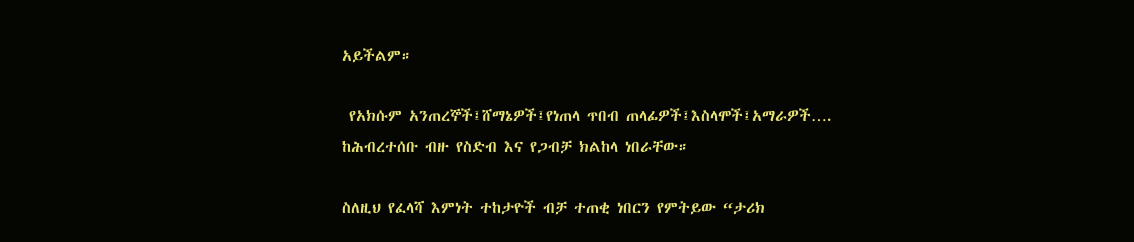አይችልም።

 የአክሱም አንጠረኞች፤ሸማኔዎች፤የነጠላ ጥበብ ጠላፊዎች፤እስላሞች፤አማራዎች…. ከሕብረተሰቡ ብዙ የስድብ እና የጋብቻ ክልከላ ነበራቸው።

ስለዚህ የፈላሻ እምነት ተከታዮች ብቻ ተጠቂ ነበርን የምትይው “ታሪክ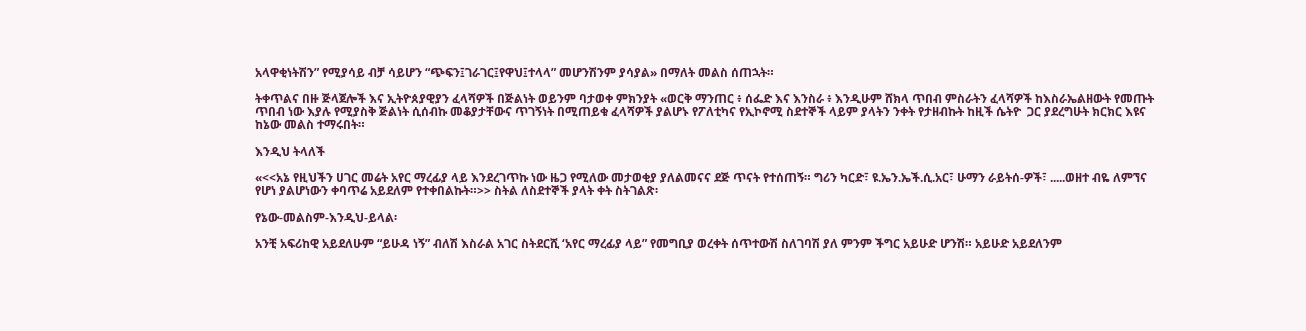አላዋቂነትሽን” የሚያሳይ ብቻ ሳይሆን “ጭፍን፤ገራገር፤የዋህ፤ተላላ” መሆንሽንም ያሳያል» በማለት መልስ ሰጠኋት።

ትቀጥልና በዙ ጅላጀሎች እና ኢትዮጰያዊያን ፈላሻዎች በጅልነት ወይንም ባታወቀ ምክንያት «ወርቅ ማንጠር ፥ ሰፌድ እና እንስራ ፥ እንዲሁም ሸክላ ጥበብ ምስራትን ፈላሻዎች ከእስራኤልዘውት የመጡት ጥበብ ነው እያሉ የሚያስቅ ጅልነት ሲሰብኩ መቆያታቸውና ጥገኝነት በሚጠይቁ ፈላሻዎች ያልሆኑ የፖለቲካና የኢኮኖሚ ስደተኞች ላይም ያላትን ንቀት የታዘብኩት ከዚች ሴትዮ  ጋር ያደረግሁት ክርክር እዩና ከኔው መልስ ተማሩበት።

እንዲህ ትላለች

«<<አኔ የዚህችን ሀገር መሬት አየር ማረፊያ ላይ እንደረገጥኩ ነው ዜጋ የሚለው መታወቂያ ያለልመናና ደጅ ጥናት የተሰጠኝ። ግሪን ካርድ፣ ዩ.ኤን.ኤች.ሲ.አር፣ ሁማን ራይትሰ-ዎች፣ .....ወዘተ ብዬ ለምኘና የሆነ ያልሆነውን ቀባጥሬ አይደለም የተቀበልኩት።>> ስትል ለስደተኞች ያላት ቀት ስትገልጽ፡

የኔው-መልስም-እንዲህ-ይላል፡

አንቺ አፍሪከዊ አይደለሁም “ይሁዳ ነኝ” ብለሽ እስራል አገር ስትደርሺ ‘አየር ማረፊያ ላይ” የመግቢያ ወረቀት ሰጥተውሽ ስለገባሽ ያለ ምንም ችግር አይሁድ ሆንሽ። አይሁድ አይደለንም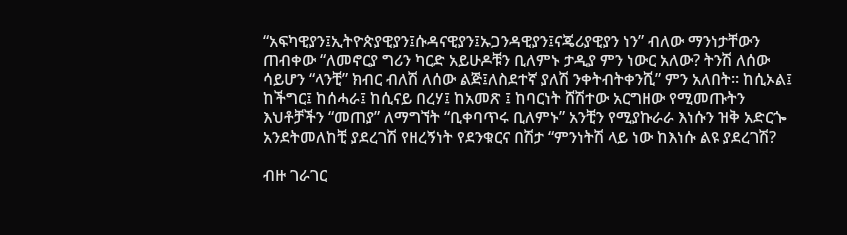“አፍካዊያን፤ኢትዮጵያዊያን፤ሱዳናዊያን፤ኡጋንዳዊያን፤ናጄሪያዊያን ነን” ብለው ማንነታቸውን ጠብቀው “ለመኖርያ ግሪን ካርድ አይሁዶቹን ቢለምኑ ታዲያ ምን ነውር አለው? ትንሽ ለሰው ሳይሆን “ላንቺ” ክብር ብለሽ ለሰው ልጅ፤ለስደተኛ ያለሽ ንቀትብትቀንሺ” ምን አለበት። ከሲኦል፤ ከችግር፤ ከሰሓራ፤ ከሲናይ በረሃ፤ ከአመጽ ፤ ከባርነት ሸሽተው አርግዘው የሚመጡትን እህቶቻችን “መጠያ” ለማግኘት “ቢቀባጥሩ ቢለምኑ” አንቺን የሚያኩራራ እነሱን ዝቅ አድርጐ አንደትመለከቺ ያደረገሽ የዘረኝነት የደንቁርና በሽታ “ምንነትሽ ላይ ነው ከእነሱ ልዩ ያደረገሽ?

ብዙ ገራገር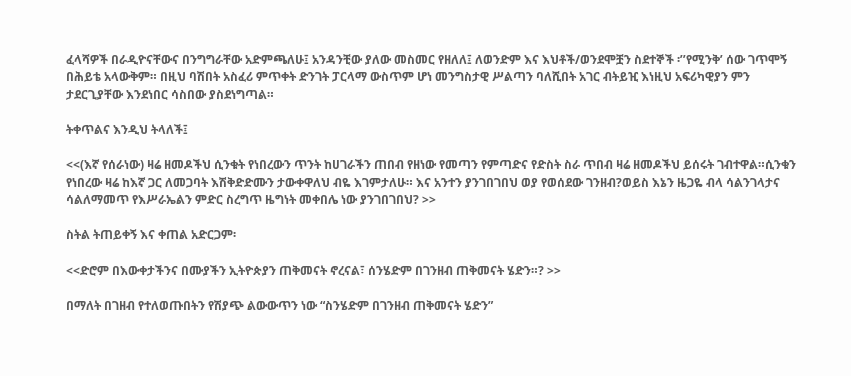ፈላሻዎች በራዲዮናቸውና በንግግራቸው አድምጫለሁ፤ አንዳንቺው ያለው መስመር የዘለለ፤ ለወንድም እና እህቶች/ወንደሞቿን ስደተኞች ፡’’የሚንቅ’ ሰው ገጥሞኝ በሕይቴ አላውቅም። በዚህ ባሽበት አስፈሪ ምጥቀት ድንገት ፓርላማ ውስጥም ሆነ መንግስታዊ ሥልጣን ባለሺበት አገር ብትይዢ እነዚህ አፍሪካዊያን ምን ታደርጊያቸው እንደነበር ሳስበው ያስደነግጣል።

ትቀጥልና እንዲህ ትላለች፤

<<(እኛ የሰራነው) ዛሬ ዘመዶችህ ሲንቁት የነበረውን ጥንት ከሀገራችን ጠበብ የዘነው የመጣን የምጣድና የድስት ስራ ጥበብ ዛሬ ዘመዶችህ ይሰሩት ገብተዋል።ሲንቁን የነበረው ዛሬ ከእኛ ጋር ለመጋባት እሽቅድድሙን ታውቀዋለህ ብዬ እገምታለሁ። እና አንተን ያንገበገበህ ወያ የወሰደው ገንዘብ?ወይስ እኔን ዜጋዬ ብላ ሳልንገላታና ሳልለማመጥ የእሥራኤልን ምድር ስረግጥ ዜግነት መቀበሌ ነው ያንገበገበህ? >>

ስትል ትጠይቀኝ እና ቀጠል አድርጋም፡

<<ድሮም በእውቀታችንና በሙያችን ኢትዮጵያን ጠቅመናት ኖረናል፣ ሰንሄድም በገንዘብ ጠቅመናት ሄድን።? >>

በማለት በገዘብ የተለወጡበትን የሽያጭ ልውውጥን ነው “ስንሄድም በገንዘብ ጠቅመናት ሄድን”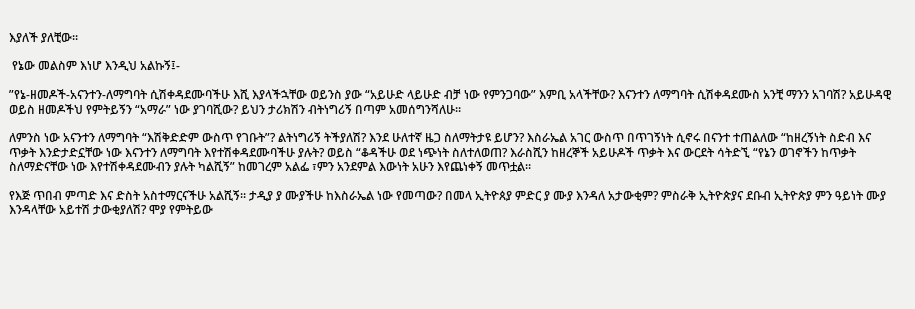እያለች ያለቺው።

 የኔው መልስም እነሆ እንዲህ አልኩኝ፤-

”የኔ-ዘመዶች-አናንተን-ለማግባት ሲሽቀዳደሙባችሁ እሺ እያላችኋቸው ወይንስ ያው “አይሁድ ላይሁድ ብቻ ነው የምንጋባው” እምቢ አላችቸው? እናንተን ለማግባት ሲሽቀዳደሙስ አንቺ ማንን አገባሽ? አይሁዳዊ ወይስ ዘመዶችህ የምትይኝን “አማራ” ነው ያገባሺው? ይህን ታሪክሽን ብትነግሪኝ በጣም አመሰግንሻለሁ።

ለምንስ ነው አናንተን ለማግባት “እሽቅድድም ውስጥ የገቡት”? ልትነግሪኝ ትችያለሽ? እንደ ሁለተኛ ዜጋ ስለማትታዩ ይሆን? እስራኤል አገር ውስጥ በጥገኝነት ሲኖሩ በናንተ ተጠልለው “ከዘረኝነት ስድብ እና ጥቃት እንድታድኗቸው ነው እናንተን ለማግባት እየተሽቀዳደሙባችሁ ያሉት? ወይስ “ቆዳችሁ ወደ ነጭነት ስለተለወጠ? እራስሺን ከዘረኞች አይሁዶች ጥቃት እና ውርደት ሳትድኚ “የኔን ወገኖችን ከጥቃት ስለማድናቸው ነው እየተሽቀዳደሙብን ያሉት ካልሺኝ” ከመገረም አልፌ ፣ምን አንደምል እውነት አሁን እየጨነቀኝ መጥቷል።

የእጅ ጥበብ ምጣድ እና ድስት አስተማርናችሁ አልሺኝ። ታዲያ ያ ሙያችሁ ከእስራኤል ነው የመጣው? በመላ ኢትዮጰያ ምድር ያ ሙያ እንዳለ አታውቂም? ምስራቅ ኢትዮጵያና ደቡብ ኢትዮጵያ ምን ዓይነት ሙያ እንዳላቸው አይተሽ ታውቂያለሽ? ሞያ የምትይው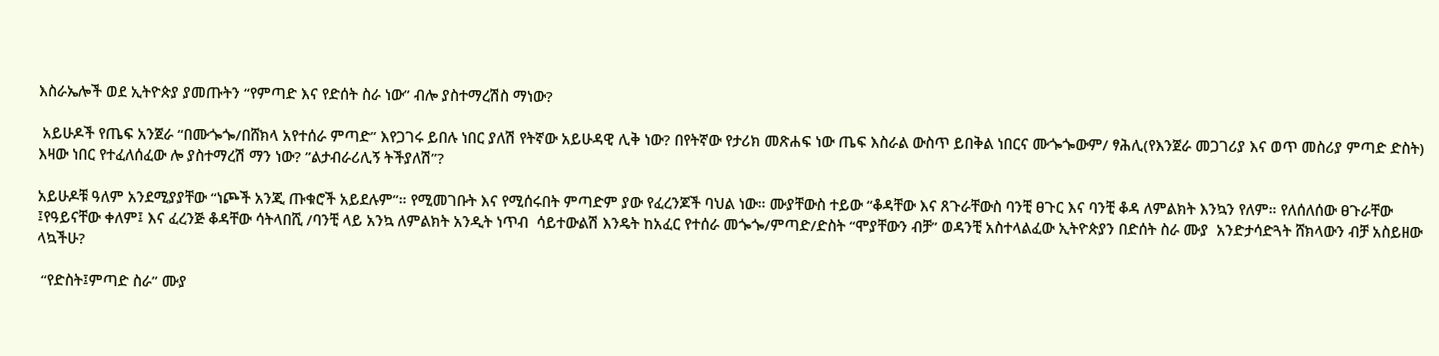እስራኤሎች ወደ ኢትዮጵያ ያመጡትን “የምጣድ እና የድሰት ስራ ነው” ብሎ ያስተማረሽስ ማነው?

 አይሁዶች የጤፍ አንጀራ “በሙጐጐ/በሸክላ አየተሰራ ምጣድ” እየጋገሩ ይበሉ ነበር ያለሽ የትኛው አይሁዳዊ ሊቅ ነው? በየትኛው የታሪክ መጽሐፍ ነው ጤፍ እስራል ውስጥ ይበቅል ነበርና ሙጐጐውም/ ፃሕሊ(የእንጀራ መጋገሪያ እና ወጥ መስሪያ ምጣድ ድስት) እዛው ነበር የተፈለሰፈው ሎ ያስተማረሽ ማን ነው? ”ልታብራሪሊኝ ትችያለሽ”?

አይሁዶቹ ዓለም አንደሚያያቸው “ነጮች አንጂ ጡቁሮች አይደሉም”። የሚመገቡት እና የሚሰሩበት ምጣድም ያው የፈረንጆች ባህል ነው። ሙያቸውስ ተይው “ቆዳቸው እና ጸጉራቸውስ ባንቺ ፀጉር እና ባንቺ ቆዳ ለምልክት እንኳን የለም። የለሰለሰው ፀጉራቸው ፤የዓይናቸው ቀለም፤ እና ፈረንጅ ቆዳቸው ሳትላበሺ /ባንቺ ላይ አንኳ ለምልክት አንዲት ነጥብ  ሳይተውልሽ እንዴት ከአፈር የተሰራ መጐጐ/ምጣድ/ድስት “ሞያቸውን ብቻ” ወዳንቺ አስተላልፈው ኢትዮጵያን በድሰት ስራ ሙያ  አንድታሳድጓት ሸክላውን ብቻ አስይዘው ላኳችሁ?

 “የድስት፤ምጣድ ስራ” ሙያ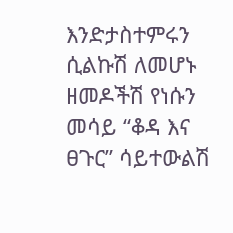እንድታስተምሩን ሲልኩሽ ለመሆኑ ዘመዶችሽ የነሱን መሳይ “ቆዳ እና ፀጉር” ሳይተውልሽ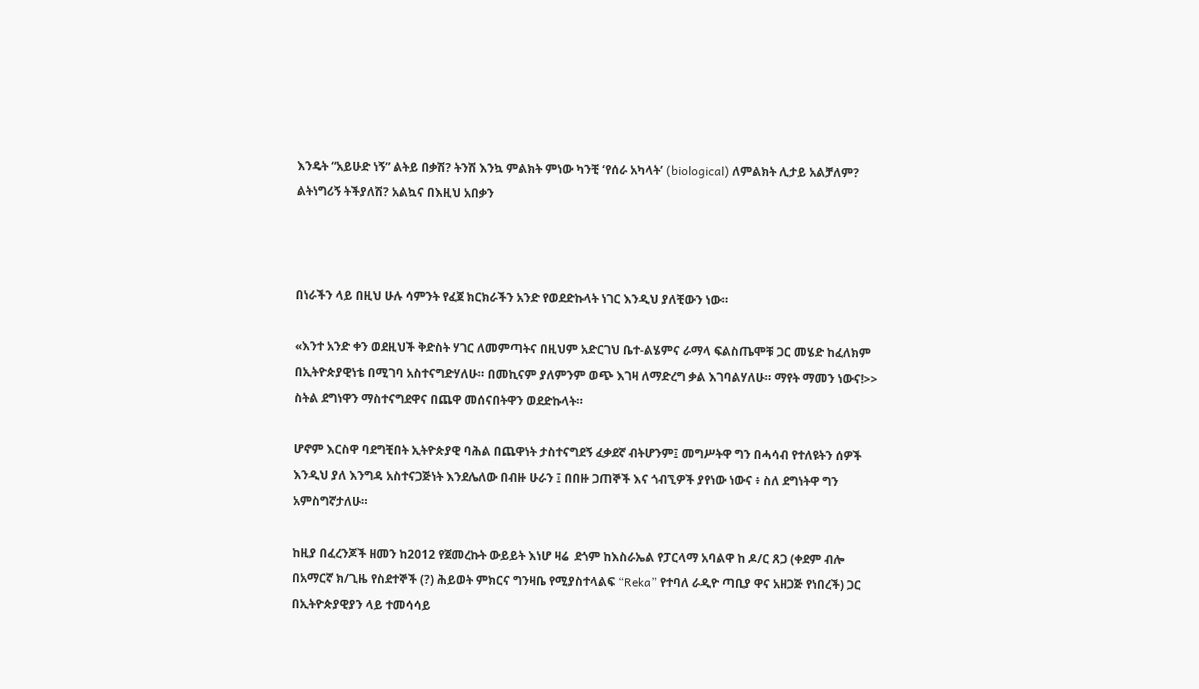እንዴት “አይሁድ ነኝ” ልትይ በቃሽ? ትንሽ እንኳ ምልክት ምነው ካንቺ ‘የሰራ አካላት’ (biological) ለምልክት ሊታይ አልቻለም? ልትነግሪኝ ትችያለሽ? አልኳና በእዚህ አበቃን



በነራችን ላይ በዚህ ሁሉ ሳምንት የፈጀ ክርክራችን አንድ የወደድኩላት ነገር እንዲህ ያለቺውን ነው።

«እንተ አንድ ቀን ወደዚህች ቅድስት ሃገር ለመምጣትና በዚህም አድርገህ ቤተ-ልሄምና ራማላ ፍልስጤሞቹ ጋር መሄድ ከፈለክም በኢትዮጵያዊነቴ በሚገባ አስተናግድሃለሁ። በመኪናም ያለምንም ወጭ እገዛ ለማድረግ ቃል እገባልሃለሁ። ማየት ማመን ነውና!>> ስትል ደግነዋን ማስተናግደዋና በጨዋ መሰናበትዋን ወደድኩላት።

ሆኖም እርስዋ ባደግቺበት ኢትዮጵያዊ ባሕል በጨዋነት ታስተናግደኝ ፈቃደኛ ብትሆንም፤ መግሥትዋ ግን በሓሳብ የተለዩትን ሰዎች እንዲህ ያለ እንግዳ አስተናጋጅነት እንደሌለው በብዙ ሁራን ፤ በበዙ ጋጠኞች እና ጎብኚዎች ያየነው ነውና ፥ ስለ ደግነትዋ ግን አምስግኛታለሁ።

ከዚያ በፈረንጆች ዘመን ከ2012 የጀመረኩት ውይይት እነሆ ዛሬ  ደጎም ከእስራኤል የፓርላማ አባልዋ ከ ዶ/ር ጸጋ (ቀደም ብሎ በአማርኛ ክ/ጊዜ የስደተኞች (?) ሕይወት ምክርና ግንዛቤ የሚያስተላልፍ “Reka” የተባለ ራዲዮ ጣቢያ ዋና አዘጋጅ የነበረች) ጋር በኢትዮጵያዊያን ላይ ተመሳሳይ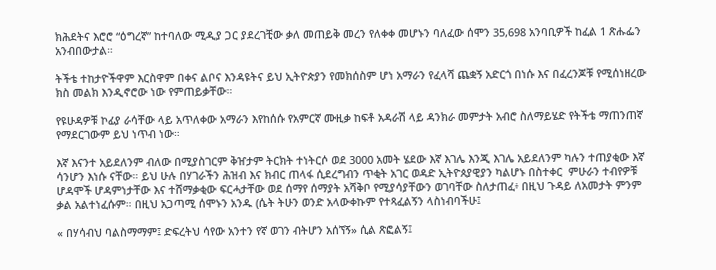ክሕደትና እሮሮ “ዕግረኛ” ከተባለው ሚዲያ ጋር ያደረገቺው ቃለ መጠይቅ መረን የለቀቀ መሆኑን ባለፈው ሰሞን 35,698 አንባቢዎች ከፈል 1 ጽሑፌን አንብበውታል።

ትችቴ ተከታዮችዋም እርስዋም በቀና ልቦና እንዳዩትና ይህ ኢትዮጵያን የመክሰስም ሆነ አማራን የፈላሻ ጨቋኝ አድርጎ በነሱ እና በፈረንጆቹ የሚሰነዘረው ክስ መልክ እንዲኖሮው ነው የምጠይቃቸው።

የዩሁዳዎቹ ኮፊያ ራሳቸው ላይ አጥለቀው አማራን እየከሰሱ የአምርኛ ሙዚቃ ከፍቶ አዳራሽ ላይ ዳንክራ መምታት አብሮ ስለማይሄድ የትችቴ ማጠንጠኛ የማደርገውም ይህ ነጥብ ነው።

እኛ እናንተ አይደለንም ብለው በሚያስገርም ቅዠታም ትርክት ተነትርሶ ወደ 3000 አመት ሄደው እኛ እገሌ እንጂ እገሌ አይደለንም ካሉን ተጠያቂው እኛ ሳንሆን እነሱ ናቸው። ይህ ሁሉ በሃገራችን ሕዝብ እና ክብር ጠላፋ ሲደረግብን ጥቂት አገር ወዳድ ኢትዮጰያዊያን ካልሆኑ በስተቀር  ምሁራን ተብየዎቹ ሆዳሞች ሆዳምነታቸው እና ተሸማቃቂው ፍርሓታቸው ወደ ሰማየ ሰማያት አሻቅቦ የሚያሳያቸውን ወገባቸው ስለታጠፈ፥ በዚህ ጉዳይ ለአመታት ምንም ቃል አልተነፈሱም። በዚህ አጋጣሚ ሰሞኑን አንዱ (ሴት ትሁን ወንድ አላውቀኩም የተጻፈልኝን ላስነብባችሁ፤

« በሃሳብህ ባልስማማም፤ ድፍረትህ ሳየው አንተን የኛ ወገን ብትሆን አሰኘኝ» ሲል ጽፎልኝ፤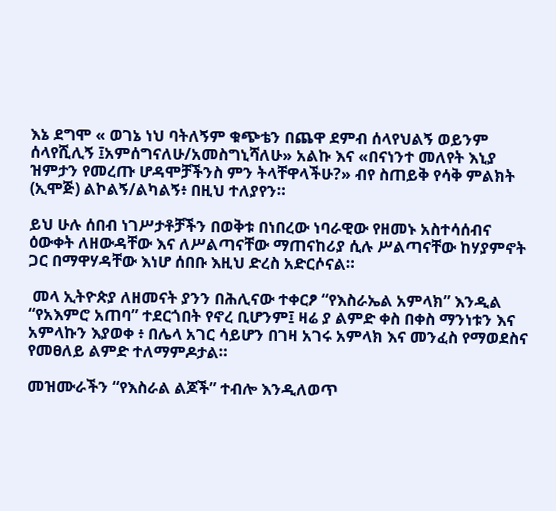እኔ ደግሞ « ወገኔ ነህ ባትለኝም ቁጭቴን በጨዋ ደምብ ሰላየህልኝ ወይንም ሰላየሺሊኝ ፤አምሰግናለሁ/አመስግኒሻለሁ» አልኩ እና «በናነንተ መለየት እኒያ ዝምታን የመረጡ ሆዳሞቻችንስ ምን ትላቸዋላችሁ?» ብየ ስጠይቅ የሳቅ ምልክት (ኢሞጅ) ልኮልኝ/ልካልኝ፥ በዚህ ተለያየን።

ይህ ሁሉ ሰበብ ነገሥታቶቻችን በወቅቱ በነበረው ነባራዊው የዘመኑ አስተሳሰብና ዕውቀት ለዘውዳቸው እና ለሥልጣናቸው ማጠናከሪያ ሲሉ ሥልጣናቸው ከሃያምኖት ጋር በማዋሃዳቸው እነሆ ሰበቡ እዚህ ድረስ አድርሶናል።

 መላ ኢትዮጵያ ለዘመናት ያንን በሕሊናው ተቀርፆ “የእስራኤል አምላክ” እንዲል “የአእምሮ አጠባ” ተደርጎበት የኖረ ቢሆንም፤ ዛሬ ያ ልምድ ቀስ በቀስ ማንነቱን እና አምላኩን እያወቀ ፥ በሌላ አገር ሳይሆን በገዛ አገሩ አምላክ እና መንፈስ የማወደስና የመፀለይ ልምድ ተለማምዶታል።

መዝሙራችን “የእስራል ልጆች” ተብሎ እንዲለወጥ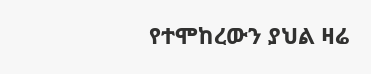የተሞከረውን ያህል ዛሬ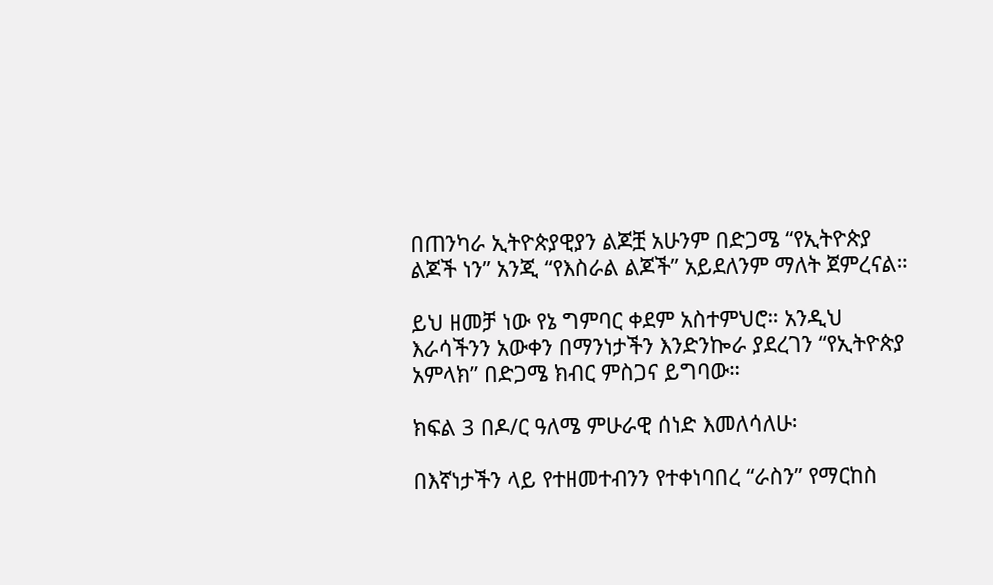በጠንካራ ኢትዮጵያዊያን ልጆቿ አሁንም በድጋሜ “የኢትዮጵያ ልጆች ነን” አንጂ “የእስራል ልጆች” አይደለንም ማለት ጀምረናል።

ይህ ዘመቻ ነው የኔ ግምባር ቀደም አስተምህሮ። አንዲህ እራሳችንን አውቀን በማንነታችን እንድንኰራ ያደረገን “የኢትዮጵያ አምላክ” በድጋሜ ክብር ምስጋና ይግባው።

ክፍል 3 በዶ/ር ዓለሜ ምሁራዊ ሰነድ እመለሳለሁ፡

በእኛነታችን ላይ የተዘመተብንን የተቀነባበረ “ራስን” የማርከስ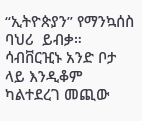“ኢትዮጵያን” የማንኳሰስ ባህሪ  ይብቃ። ሳብቨርዢኑ አንድ ቦታ ላይ እንዲቆም ካልተደረገ መጪው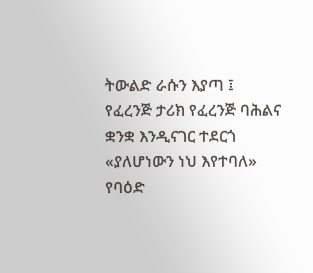ትውልድ ራሱን እያጣ ፤ የፈረንጅ ታሪክ የፈረንጅ ባሕልና ቋንቋ እንዲናገር ተደርጎ «ያለሆነውን ነህ እየተባለ» የባዕድ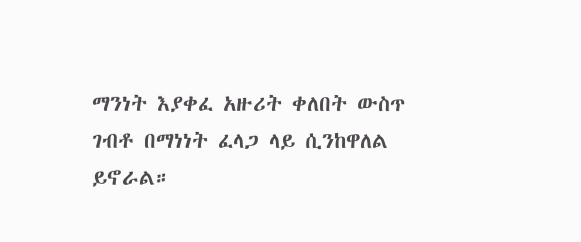ማንነት እያቀፈ አዙሪት ቀለበት ውስጥ ገብቶ በማነነት ፈላጋ ላይ ሲንከዋለል ይኖራል።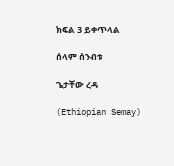ክፍል 3 ይቀጥላል

ሰላም ሰንብቱ

ጌታቸው ረዳ

(Ethiopian Semay)